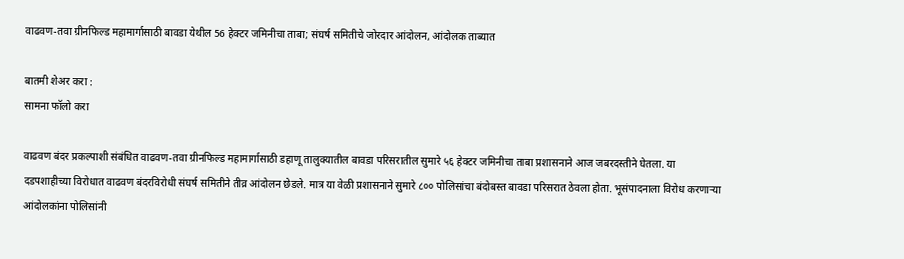वाढवण-तवा ग्रीनफिल्ड महामार्गासाठी बावडा येथील 56 हेक्टर जमिनीचा ताबा; संघर्ष समितीचे जोरदार आंदोलन, आंदोलक ताब्यात

बातमी शेअर करा :
सामना फॉलो करा

वाढवण बंदर प्रकल्पाशी संबंधित वाढवण-तवा ग्रीनफिल्ड महामार्गासाठी डहाणू तालुक्यातील बावडा परिसरातील सुमारे ५६ हेक्टर जमिनीचा ताबा प्रशासनाने आज जबरदस्तीने घेतला. या दडपशाहीच्या विरोधात वाढवण बंदरविरोधी संघर्ष समितीने तीव्र आंदोलन छेडले. मात्र या वेळी प्रशासनाने सुमारे ८०० पोलिसांचा बंदोबस्त बावडा परिसरात ठेवला होता. भूसंपादनाला विरोध करणाऱ्या आंदोलकांना पोलिसांनी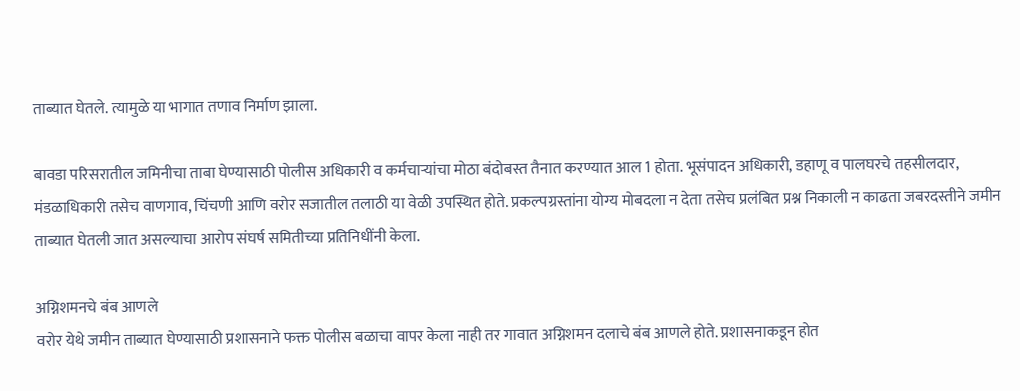ताब्यात घेतले. त्यामुळे या भागात तणाव निर्माण झाला.

बावडा परिसरातील जमिनीचा ताबा घेण्यासाठी पोलीस अधिकारी व कर्मचाऱ्यांचा मोठा बंदोबस्त तैनात करण्यात आल 1 होता. भूसंपादन अधिकारी, डहाणू व पालघरचे तहसीलदार, मंडळाधिकारी तसेच वाणगाव, चिंचणी आणि वरोर सजातील तलाठी या वेळी उपस्थित होते. प्रकल्पग्रस्तांना योग्य मोबदला न देता तसेच प्रलंबित प्रश्न निकाली न काढता जबरदस्तीने जमीन ताब्यात घेतली जात असल्याचा आरोप संघर्ष समितीच्या प्रतिनिधींनी केला.

अग्निशमनचे बंब आणले
वरोर येथे जमीन ताब्यात घेण्यासाठी प्रशासनाने फक्त पोलीस बळाचा वापर केला नाही तर गावात अग्निशमन दलाचे बंब आणले होते. प्रशासनाकडून होत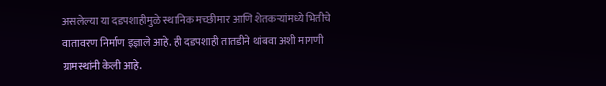असलेल्या या दडपशाहीमुळे स्थानिक मच्छीमार आणि शेतकऱ्यांमध्ये भितीचे वातावरण निर्माण इज्ञाले आहे. ही दडपशाही तातडीने थांबवा अशी मागणी ग्रामस्थांनी केली आहे.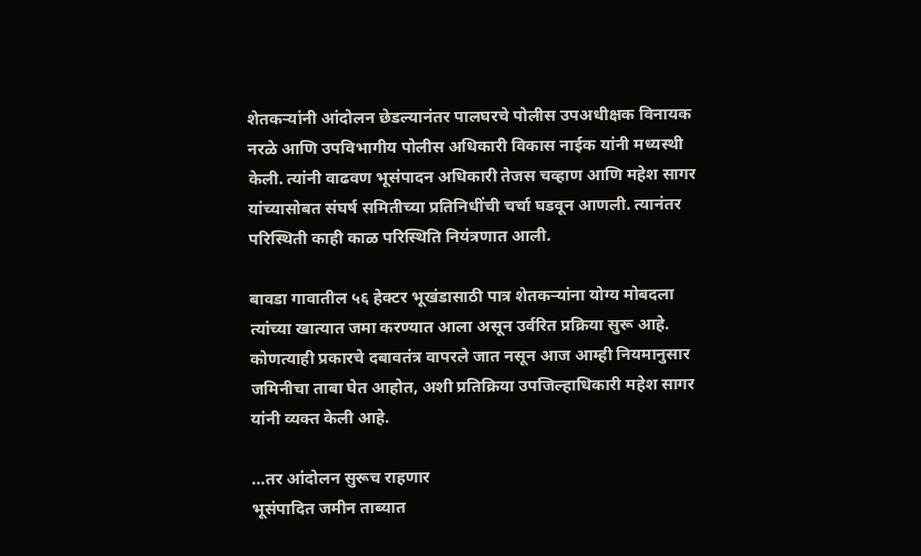शेतकऱ्यांनी आंदोलन छेडल्यानंतर पालघरचे पोलीस उपअधीक्षक विनायक नरळे आणि उपविभागीय पोलीस अधिकारी विकास नाईक यांनी मध्यस्थी केली. त्यांनी वाढवण भूसंपादन अधिकारी तेजस चव्हाण आणि महेश सागर यांच्यासोबत संघर्ष समितीच्या प्रतिनिधींची चर्चा घडवून आणली. त्यानंतर परिस्थिती काही काळ परिस्थिति नियंत्रणात आली.

बावडा गावातील ५६ हेक्टर भूखंडासाठी पात्र शेतकऱ्यांना योग्य मोबदला त्यांच्या खात्यात जमा करण्यात आला असून उर्वरित प्रक्रिया सुरू आहे. कोणत्याही प्रकारचे दबावतंत्र वापरले जात नसून आज आम्ही नियमानुसार जमिनीचा ताबा घेत आहोत, अशी प्रतिक्रिया उपजिल्हाधिकारी महेश सागर यांनी व्यक्त केली आहे.

…तर आंदोलन सुरूच राहणार
भूसंपादित जमीन ताब्यात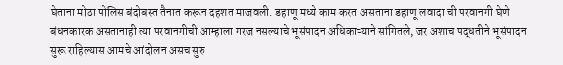घेताना मोठा पोलिस बंदोबस्त तैनात करून दहशत माजवली. डहाणू मध्ये काम करत असताना डहाणू लवादा ची परवानगी घेणे बंधनकारक असतानाही त्या परवानगीची आम्हाला गरज नसल्याचे भूसंपादन अधिकाऱ्याने सांगितले, जर अशाच पद्धतीने भूसंपादन सुरू राहिल्यास आमचे आंदोलन असच सुरु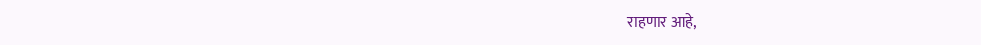राहणार आहे,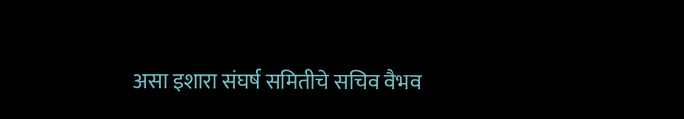असा इशारा संघर्ष समितीचे सचिव वैभव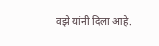वझे यांनी दिला आहे.